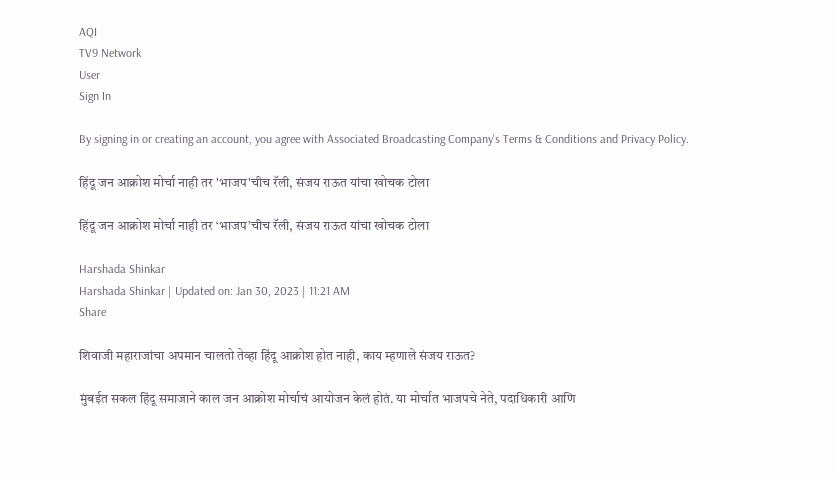AQI
TV9 Network
User
Sign In

By signing in or creating an account, you agree with Associated Broadcasting Company's Terms & Conditions and Privacy Policy.

हिंदू जन आक्रोश मोर्चा नाही तर 'भाजप'चीच रॅली, संजय राऊत यांचा खोचक टोला

हिंदू जन आक्रोश मोर्चा नाही तर ‘भाजप’चीच रॅली, संजय राऊत यांचा खोचक टोला

Harshada Shinkar
Harshada Shinkar | Updated on: Jan 30, 2023 | 11:21 AM
Share

शिवाजी महाराजांचा अपमान चालतो तेव्हा हिंदू आक्रोश होत नाही, काय म्हणाले संजय राऊत?

मुंबईत सकल हिंदू समाजाने काल जन आक्रोश मोर्चाचं आयोजन केलं होतं. या मोर्चात भाजपचे नेते, पदाधिकारी आणि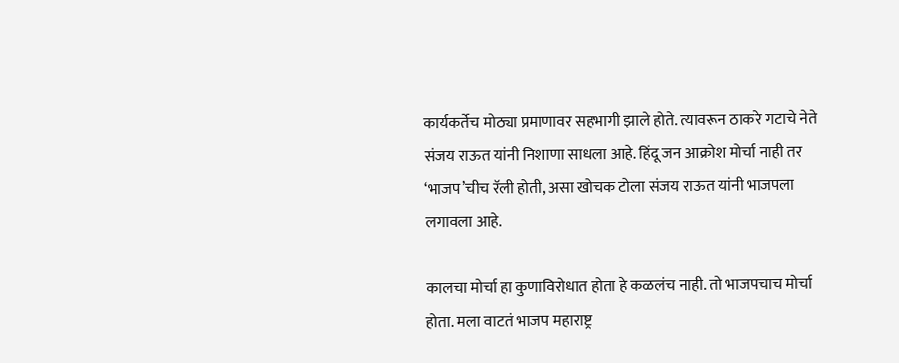कार्यकर्तेच मोठ्या प्रमाणावर सहभागी झाले होते. त्यावरून ठाकरे गटाचे नेते संजय राऊत यांनी निशाणा साधला आहे. हिंदू जन आक्रोश मोर्चा नाही तर ‘भाजप’चीच रॅली होती, असा खोचक टोला संजय राऊत यांनी भाजपला लगावला आहे.

कालचा मोर्चा हा कुणाविरोधात होता हे कळलंच नाही. तो भाजपचाच मोर्चा होता. मला वाटतं भाजप महाराष्ट्र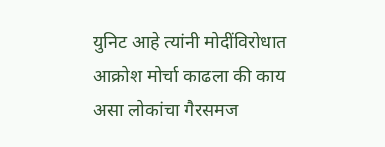युनिट आहे त्यांनी मोदींविरोधात आक्रोश मोर्चा काढला की काय असा लोकांचा गैरसमज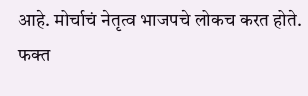आहे. मोर्चाचं नेतृत्व भाजपचे लोकच करत होते. फक्त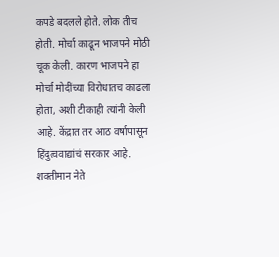कपडे बदलले होते. लोक तीच होती. मोर्चा काढून भाजपने मोठी चूक केली. कारण भाजपने हा मोर्चा मोदींच्या विरोधातच काढला होता, अशी टीकाही त्यांनी केली आहे. केंद्रात तर आठ वर्षापासून हिंदुत्ववाद्यांचं सरकार आहे. शक्तीमान नेते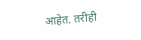आहेत. तरीही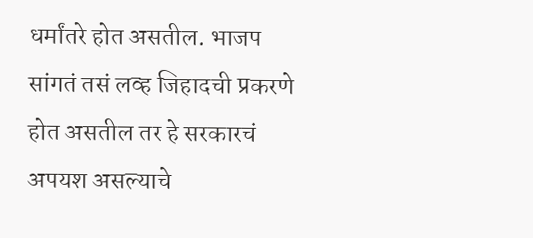धर्मांतरे होत असतील. भाजप सांगतं तसं लव्ह जिहादची प्रकरणे होत असतील तर हे सरकारचं अपयश असल्याचे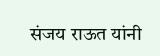संजय राऊत यांनी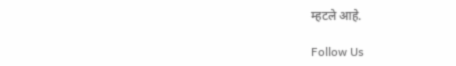म्हटले आहे.

Follow Us